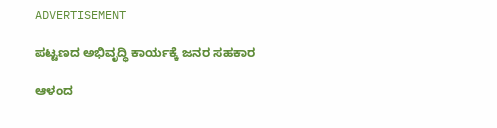ADVERTISEMENT

ಪಟ್ಟಣದ ಅಭಿವೃದ್ಧಿ ಕಾರ್ಯಕ್ಕೆ ಜನರ ಸಹಕಾರ

ಆಳಂದ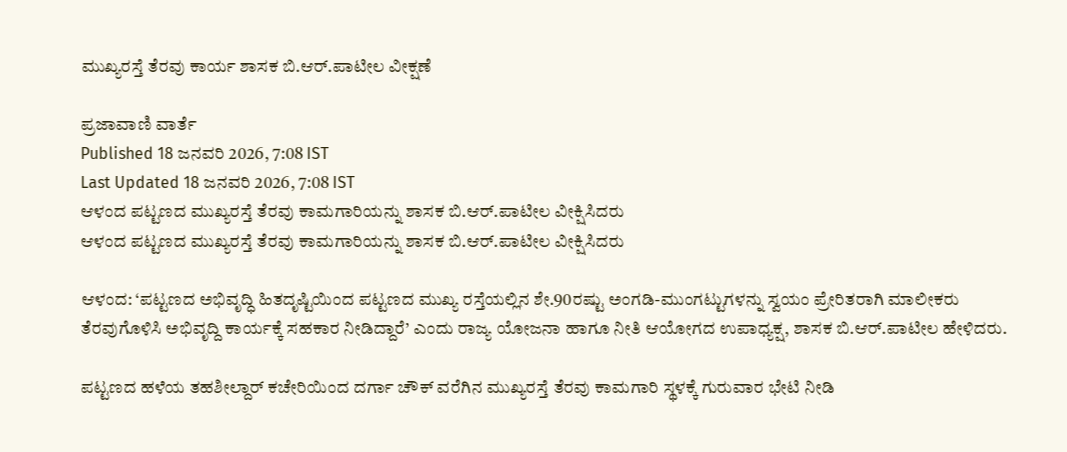ಮುಖ್ಯರಸ್ತೆ ತೆರವು ಕಾರ್ಯ ಶಾಸಕ ಬಿ.ಆರ್.ಪಾಟೀಲ ವೀಕ್ಷಣೆ

ಪ್ರಜಾವಾಣಿ ವಾರ್ತೆ
Published 18 ಜನವರಿ 2026, 7:08 IST
Last Updated 18 ಜನವರಿ 2026, 7:08 IST
ಆಳಂದ ಪಟ್ಟಣದ ಮುಖ್ಯರಸ್ತೆ ತೆರವು ಕಾಮಗಾರಿಯನ್ನು ಶಾಸಕ ಬಿ.ಆರ್.ಪಾಟೀಲ ವೀಕ್ಷಿಸಿದರು
ಆಳಂದ ಪಟ್ಟಣದ ಮುಖ್ಯರಸ್ತೆ ತೆರವು ಕಾಮಗಾರಿಯನ್ನು ಶಾಸಕ ಬಿ.ಆರ್.ಪಾಟೀಲ ವೀಕ್ಷಿಸಿದರು

ಆಳಂದ: ‘ಪಟ್ಟಣದ ಅಭಿವೃದ್ಧಿ ಹಿತದೃಷ್ಟಿಯಿಂದ ಪಟ್ಟಣದ ಮುಖ್ಯ ರಸ್ತೆಯಲ್ಲಿನ ಶೇ.90ರಷ್ಟು ಅಂಗಡಿ-ಮುಂಗಟ್ಟುಗಳನ್ನು ಸ್ವಯಂ ಪ್ರೇರಿತರಾಗಿ ಮಾಲೀಕರು ತೆರವುಗೊಳಿಸಿ ಅಭಿವೃದ್ದಿ ಕಾರ್ಯಕ್ಕೆ ಸಹಕಾರ ನೀಡಿದ್ದಾರೆ’ ಎಂದು ರಾಜ್ಯ ಯೋಜನಾ ಹಾಗೂ ನೀತಿ ಆಯೋಗದ ಉಪಾಧ್ಯಕ್ಷ, ಶಾಸಕ ಬಿ.ಆರ್.ಪಾಟೀಲ ಹೇಳಿದರು.

ಪಟ್ಟಣದ ಹಳೆಯ ತಹಶೀಲ್ದಾರ್‌ ಕಚೇರಿಯಿಂದ ದರ್ಗಾ ಚೌಕ್‌ ವರೆಗಿನ ಮುಖ್ಯರಸ್ತೆ ತೆರವು ಕಾಮಗಾರಿ ಸ್ಥಳಕ್ಕೆ ಗುರುವಾರ ಭೇಟಿ ನೀಡಿ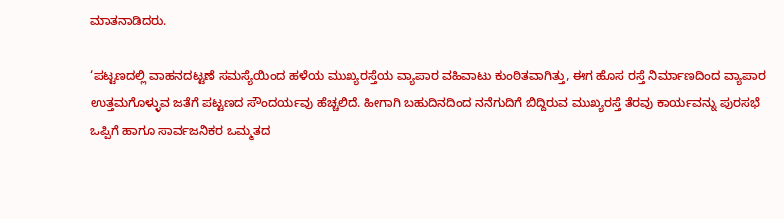ಮಾತನಾಡಿದರು.

‘ಪಟ್ಟಣದಲ್ಲಿ ವಾಹನದಟ್ಟಣೆ ಸಮಸ್ಯೆಯಿಂದ ಹಳೆಯ ಮುಖ್ಯರಸ್ತೆಯ ವ್ಯಾಪಾರ ವಹಿವಾಟು ಕುಂಠಿತವಾಗಿತ್ತು, ಈಗ ಹೊಸ ರಸ್ತೆ ನಿರ್ಮಾಣದಿಂದ ವ್ಯಾಪಾರ ಉತ್ತಮಗೊಳ್ಳುವ ಜತೆಗೆ ಪಟ್ಟಣದ ಸೌಂದರ್ಯವು ಹೆಚ್ಚಲಿದೆ. ಹೀಗಾಗಿ ಬಹುದಿನದಿಂದ ನನೆಗುದಿಗೆ ಬಿದ್ದಿರುವ ಮುಖ್ಯರಸ್ತೆ ತೆರವು ಕಾರ್ಯವನ್ನು ಪುರಸಭೆ ಒಪ್ಪಿಗೆ ಹಾಗೂ ಸಾರ್ವಜನಿಕರ ಒಮ್ಮತದ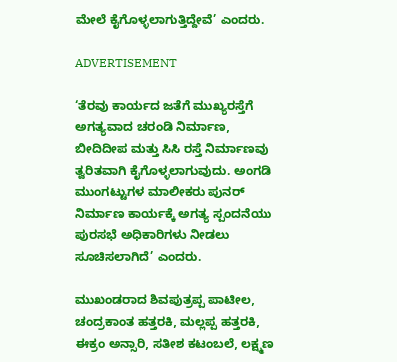ಮೇಲೆ ಕೈಗೊಳ್ಳಲಾಗುತ್ತಿದ್ದೇವೆ’ ಎಂದರು.

ADVERTISEMENT

‘ತೆರವು ಕಾರ್ಯದ ಜತೆಗೆ ಮುಖ್ಯರಸ್ತೆಗೆ ಅಗತ್ಯವಾದ ಚರಂಡಿ ನಿರ್ಮಾಣ, ಬೀದಿದೀಪ ಮತ್ತು ಸಿಸಿ ರಸ್ತೆ ನಿರ್ಮಾಣವು ತ್ವರಿತವಾಗಿ ಕೈಗೊಳ್ಳಲಾಗುವುದು. ಅಂಗಡಿ ಮುಂಗಟ್ಟುಗಳ ಮಾಲೀಕರು ಪುನರ್‌ ನಿರ್ಮಾಣ ಕಾರ್ಯಕ್ಕೆ ಅಗತ್ಯ ಸ್ಪಂದನೆಯು ಪುರಸಭೆ ಅಧಿಕಾರಿಗಳು ನೀಡಲು ಸೂಚಿಸಲಾಗಿದೆ’ ಎಂದರು.

ಮುಖಂಡರಾದ ಶಿವಪುತ್ರಪ್ಪ ಪಾಟೀಲ, ಚಂದ್ರಕಾಂತ ಹತ್ತರಕಿ, ಮಲ್ಲಪ್ಪ ಹತ್ತರಕಿ, ಈಕ್ರಂ ಅನ್ಸಾರಿ, ಸತೀಶ ಕಟಂಬಲೆ, ಲಕ್ಷ್ಮಣ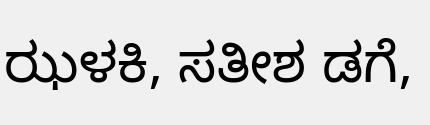ಝಳಕಿ, ಸತೀಶ ಡಗೆ,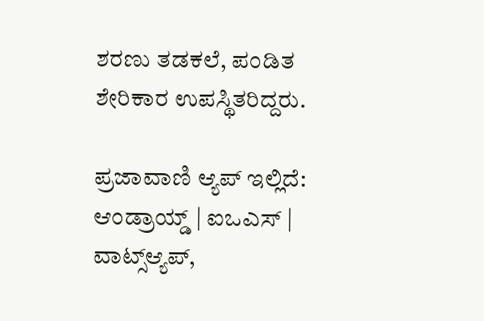ಶರಣು ತಡಕಲೆ, ಪಂಡಿತ ಶೇರಿಕಾರ ಉಪಸ್ಥಿತರಿದ್ದರು.

ಪ್ರಜಾವಾಣಿ ಆ್ಯಪ್ ಇಲ್ಲಿದೆ: ಆಂಡ್ರಾಯ್ಡ್ | ಐಒಎಸ್ | ವಾಟ್ಸ್ಆ್ಯಪ್,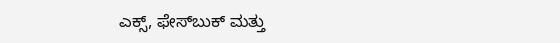ಎಕ್ಸ್, ಫೇಸ್‌ಬುಕ್ ಮತ್ತು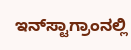ಇನ್‌ಸ್ಟಾಗ್ರಾಂನಲ್ಲಿ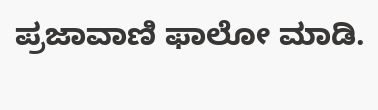ಪ್ರಜಾವಾಣಿ ಫಾಲೋ ಮಾಡಿ.